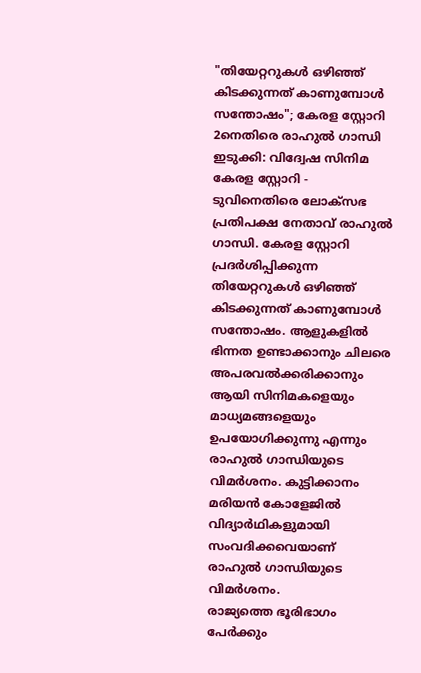"തിയേറ്ററുകൾ ഒഴിഞ്ഞ് കിടക്കുന്നത് കാണുമ്പോൾ സന്തോഷം"; കേരള സ്റ്റോറി 2നെതിരെ രാഹുൽ ഗാന്ധി
ഇടുക്കി: വിദ്വേഷ സിനിമ കേരള സ്റ്റോറി - ടുവിനെതിരെ ലോക്സഭ പ്രതിപക്ഷ നേതാവ് രാഹുൽ ഗാന്ധി. കേരള സ്റ്റോറി പ്രദർശിപ്പിക്കുന്ന തിയേറ്ററുകൾ ഒഴിഞ്ഞ് കിടക്കുന്നത് കാണുമ്പോൾ സന്തോഷം. ആളുകളിൽ ഭിന്നത ഉണ്ടാക്കാനും ചിലരെ അപരവൽക്കരിക്കാനും ആയി സിനിമകളെയും മാധ്യമങ്ങളെയും ഉപയോഗിക്കുന്നു എന്നും രാഹുൽ ഗാന്ധിയുടെ വിമർശനം. കുട്ടിക്കാനം മരിയൻ കോളേജിൽ വിദ്യാർഥികളുമായി സംവദിക്കവെയാണ് രാഹുൽ ഗാന്ധിയുടെ വിമർശനം.
രാജ്യത്തെ ഭൂരിഭാഗം പേർക്കും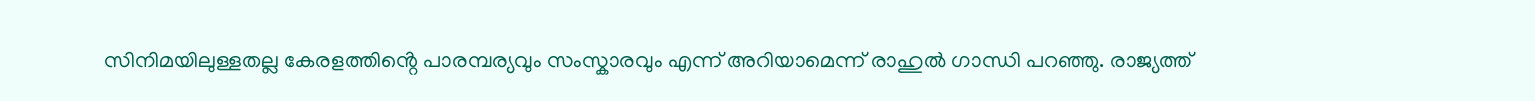സിനിമയിലുള്ളതല്ല കേരളത്തിൻ്റെ പാരമ്പര്യവും സംസ്കാരവും എന്ന് അറിയാമെന്ന് രാഹുൽ ഗാന്ധി പറഞ്ഞു. രാജ്യത്ത്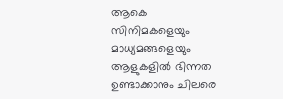ആകെ സിനിമകളെയും മാധ്യമങ്ങളെയും ആളുകളിൽ ഭിന്നത ഉണ്ടാക്കാനും ചിലരെ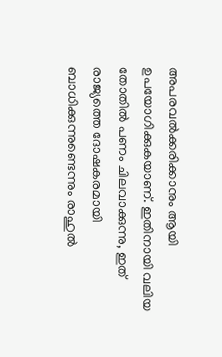അപരവൽക്കരിക്കാനും ആയി ഉപയോഗിക്കുകയാണ്. ഇതിനായി വലിയ തോതിൽ പണം ചിലവാക്കുന്നു, ഇത് രാജ്യത്തെ ദോഷകരമായി ബാധിക്കുന്നുണ്ടെന്നും രാഹുൽ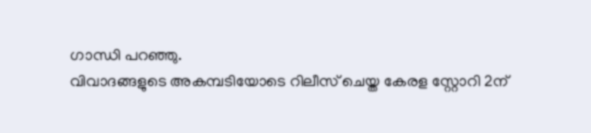ഗാന്ധി പറഞ്ഞു.
വിവാദങ്ങളുടെ അകമ്പടിയോടെ റിലീസ് ചെയ്ത കേരള സ്റ്റോറി 2ന്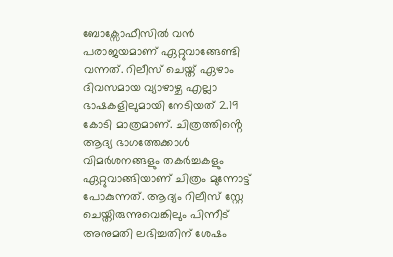ബോക്സോഫീസിൽ വൻ പരാജയമാണ് ഏറ്റുവാങ്ങേണ്ടി വന്നത്. റിലീസ് ചെയ്ത് ഏഴാം ദിവസമായ വ്യാഴാഴ്ച എല്ലാ ഭാഷകളിലുമായി നേടിയത് 2.19 കോടി മാത്രമാണ്. ചിത്രത്തിൻ്റെ ആദ്യ ഭാഗത്തേക്കാൾ വിമർശനങ്ങളും തകർച്ചകളും ഏറ്റുവാങ്ങിയാണ് ചിത്രം മുന്നോട്ട് പോകുന്നത്. ആദ്യം റിലീസ് സ്റ്റേ ചെയ്തിരുന്നുവെങ്കിലും പിന്നീട് അനുമതി ലഭിച്ചതിന് ശേഷം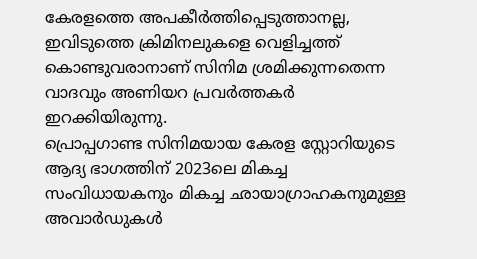കേരളത്തെ അപകീർത്തിപ്പെടുത്താനല്ല, ഇവിടുത്തെ ക്രിമിനലുകളെ വെളിച്ചത്ത് കൊണ്ടുവരാനാണ് സിനിമ ശ്രമിക്കുന്നതെന്ന വാദവും അണിയറ പ്രവർത്തകർ ഇറക്കിയിരുന്നു.
പ്രൊപ്പഗാണ്ട സിനിമയായ കേരള സ്റ്റോറിയുടെ ആദ്യ ഭാഗത്തിന് 2023ലെ മികച്ച സംവിധായകനും മികച്ച ഛായാഗ്രാഹകനുമുള്ള അവാർഡുകൾ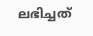ലഭിച്ചത്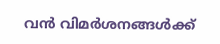വൻ വിമർശനങ്ങൾക്ക്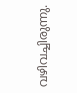വഴിവച്ചിരുന്നു.